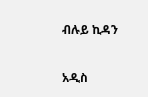ብሉይ ኪዳን

አዲስ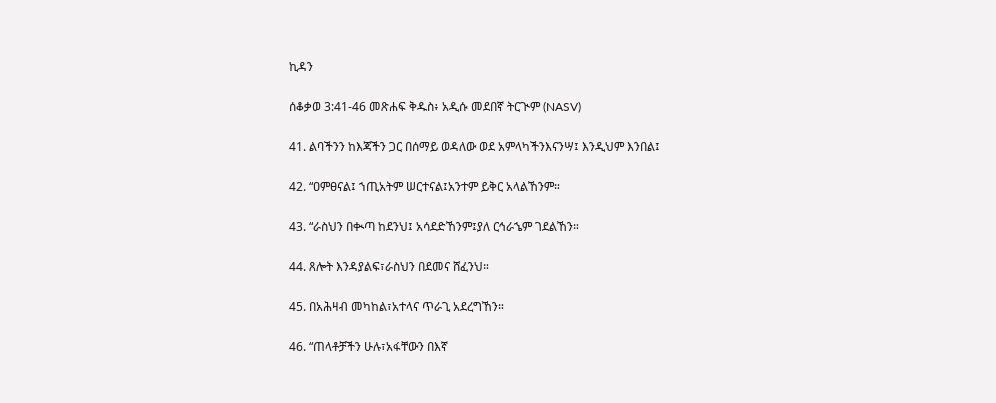ኪዳን

ሰቆቃወ 3:41-46 መጽሐፍ ቅዱስ፥ አዲሱ መደበኛ ትርጒም (NASV)

41. ልባችንን ከእጃችን ጋር በሰማይ ወዳለው ወደ አምላካችንእናንሣ፤ እንዲህም እንበል፤

42. “ዐምፀናል፤ ኀጢአትም ሠርተናል፤አንተም ይቅር አላልኸንም።

43. “ራስህን በቊጣ ከደንህ፤ አሳደድኸንም፤ያለ ርኅራኄም ገደልኸን።

44. ጸሎት እንዳያልፍ፣ራስህን በደመና ሸፈንህ።

45. በአሕዛብ መካከል፣አተላና ጥራጊ አደረግኸን።

46. “ጠላቶቻችን ሁሉ፣አፋቸውን በእኛ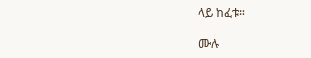ላይ ከፈቱ።

ሙሉ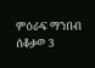ምዕራፍ ማንበብ ሰቆቃወ 3